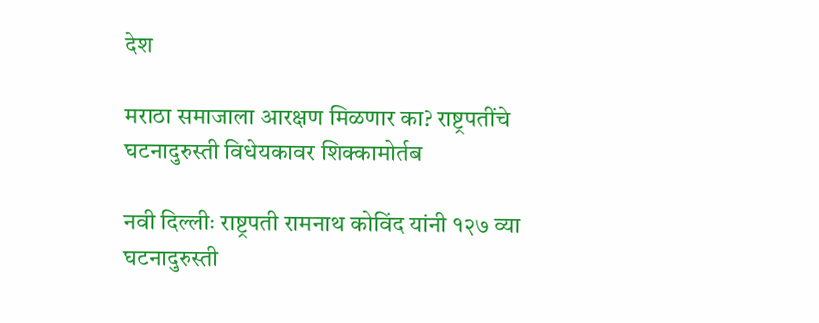देश

मराठा समाजाला आरक्षण मिळणार का? राष्ट्रपतींचे घटनादुरुस्ती विधेयकावर शिक्कामोर्तब

नवी दिल्लीः राष्ट्रपती रामनाथ कोविंद यांनी १२७ व्या घटनादुरुस्ती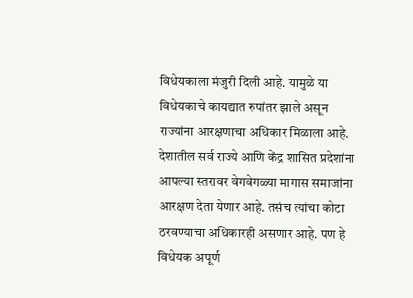विधेयकाला मंजुरी दिली आहे. यामुळे या विधेयकाचे कायद्यात रुपांतर झाले असून राज्यांना आरक्षणाचा अधिकार मिळाला आहे. देशातील सर्व राज्ये आणि केंद्र शासित प्रदेशांना आपल्या स्तरावर वेगवेगळ्या मागास समाजांना आरक्षण देता येणार आहे. तसंच त्यांचा कोटा ठरवण्याचा अधिकारही असणार आहे. पण हे विधेयक अपूर्ण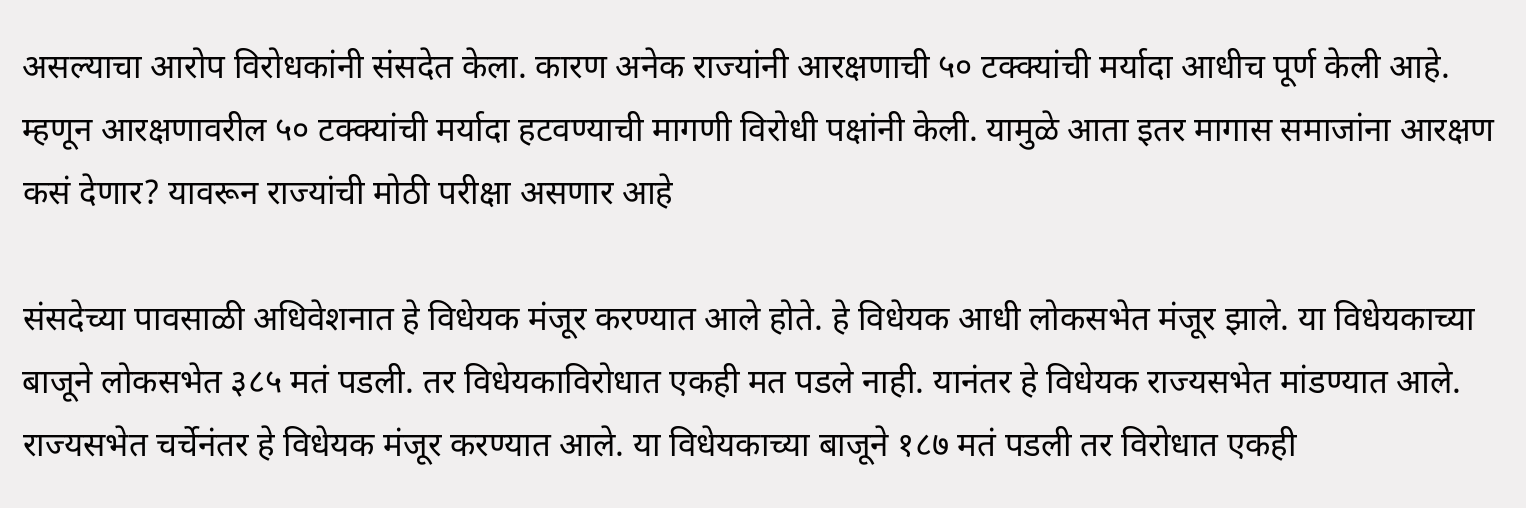असल्याचा आरोप विरोधकांनी संसदेत केला. कारण अनेक राज्यांनी आरक्षणाची ५० टक्क्यांची मर्यादा आधीच पूर्ण केली आहे. म्हणून आरक्षणावरील ५० टक्क्यांची मर्यादा हटवण्याची मागणी विरोधी पक्षांनी केली. यामुळे आता इतर मागास समाजांना आरक्षण कसं देणार? यावरून राज्यांची मोठी परीक्षा असणार आहे

संसदेच्या पावसाळी अधिवेशनात हे विधेयक मंजूर करण्यात आले होते. हे विधेयक आधी लोकसभेत मंजूर झाले. या विधेयकाच्या बाजूने लोकसभेत ३८५ मतं पडली. तर विधेयकाविरोधात एकही मत पडले नाही. यानंतर हे विधेयक राज्यसभेत मांडण्यात आले. राज्यसभेत चर्चेनंतर हे विधेयक मंजूर करण्यात आले. या विधेयकाच्या बाजूने १८७ मतं पडली तर विरोधात एकही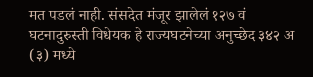मत पडलं नाही. संसदेत मंजूर झालेलं १२७ वं घटनादुरुस्ती विधेयक हे राज्यघटनेच्या अनुच्छेद ३४२ अ (३) मध्ये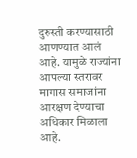दुरुस्ती करण्यासाठी आणण्यात आलं आहे. यामुळे राज्यांना आपल्या स्तरावर मागास समाजांना आरक्षण देण्याचा अधिकार मिळाला आहे.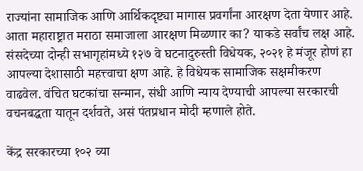राज्यांना सामाजिक आणि आर्थिकदृष्ट्या मागास प्रवर्गांना आरक्षण देता येणार आहे. आता महाराष्ट्रात मराठा समाजाला आरक्षण मिळणार का? याकडे सर्वांच लक्ष आहे. संसदेच्या दोन्ही सभागृहांमध्ये १२७ वे घटनादुरुस्ती विधेयक, २०२१ हे मंजूर होणं हा आपल्या देशासाठी महत्त्वाचा क्षण आहे. हे विधेयक सामाजिक सक्षमीकरण वाढवेल. वंचित घटकांचा सन्मान, संधी आणि न्याय देण्याची आपल्या सरकारची वचनबद्धता यातून दर्शवते, असं पंतप्रधान मोदी म्हणाले होते.

केंद्र सरकारच्या १०२ व्या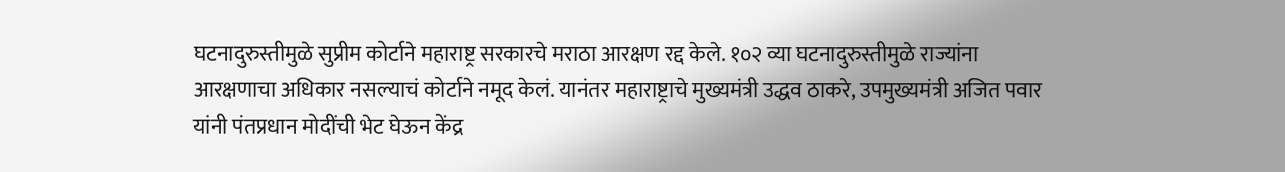घटनादुरुस्तीमुळे सुप्रीम कोर्टाने महाराष्ट्र सरकारचे मराठा आरक्षण रद्द केले. १०२ व्या घटनादुरुस्तीमुळे राज्यांना आरक्षणाचा अधिकार नसल्याचं कोर्टाने नमूद केलं. यानंतर महाराष्ट्राचे मुख्यमंत्री उद्धव ठाकरे, उपमुख्यमंत्री अजित पवार यांनी पंतप्रधान मोदींची भेट घेऊन केंद्र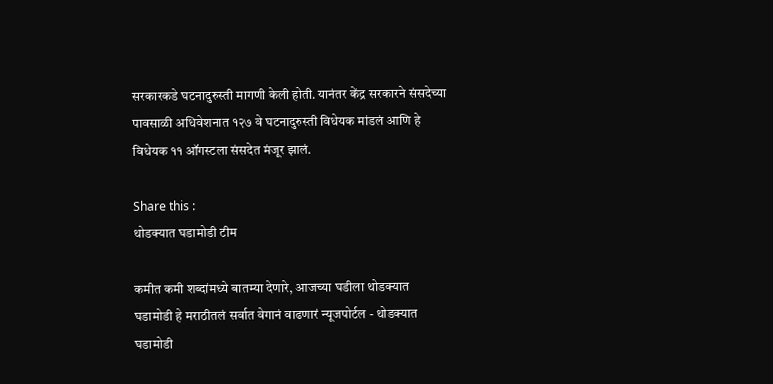सरकारकडे घटनादुरुस्ती मागणी केली होती. यानंतर केंद्र सरकारने संसदेच्या पावसाळी अधिवेशनात १२७ वे घटनादुरुस्ती विधेयक मांडलं आणि हे विधेयक ११ ऑगस्टला संसदेत मंजूर झालं.

Share this :
थोडक्यात घडामोडी टीम

कमीत कमी शब्दांमध्ये बातम्या देणारे, आजच्या घडीला थोडक्यात घडामोडी हे मराठीतलं सर्वात वेगानं वाढणारं न्यूजपोर्टल - थोडक्यात घडामोडी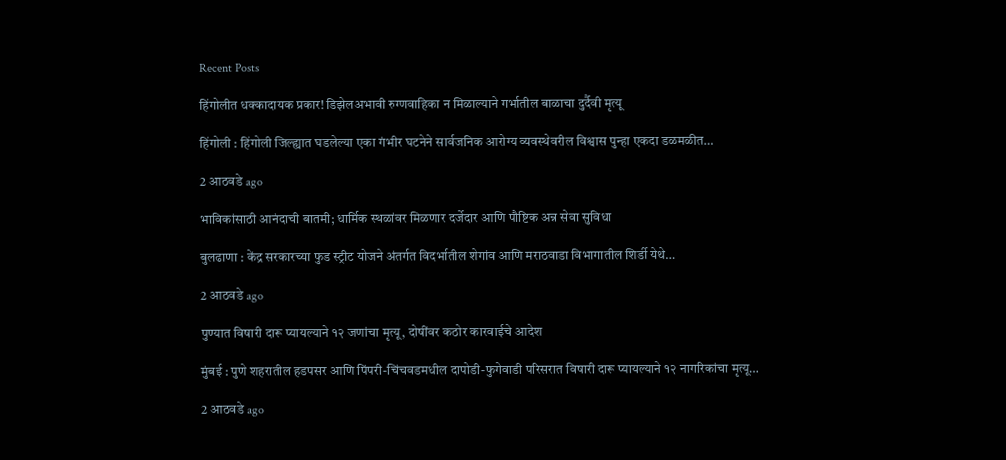Recent Posts

हिंगोलीत धक्कादायक प्रकार! डिझेलअभावी रुग्णवाहिका न मिळाल्याने गर्भातील बाळाचा दुर्दैवी मृत्यू

हिंगोली : हिंगोली जिल्ह्यात घडलेल्या एका गंभीर घटनेने सार्वजनिक आरोग्य व्यवस्थेवरील विश्वास पुन्हा एकदा डळमळीत…

2 आठवडे ago

भाविकांसाठी आनंदाची बातमी; धार्मिक स्थळांवर मिळणार दर्जेदार आणि पौष्टिक अन्न सेवा सुविधा

बुलढाणा : केंद्र सरकारच्या फुड स्ट्रीट योजने अंतर्गत विदर्भातील शेगांव आणि मराठवाडा विभागातील शिर्डी येथे…

2 आठवडे ago

पुण्यात विषारी दारू प्यायल्याने १२ जणांचा मृत्यू, दोषींवर कठोर कारवाईचे आदेश

मुंबई : पुणे शहरातील हडपसर आणि पिंपरी-चिंचवडमधील दापोडी-फुगेवाडी परिसरात विषारी दारू प्यायल्याने १२ नागरिकांचा मृत्यू…

2 आठवडे ago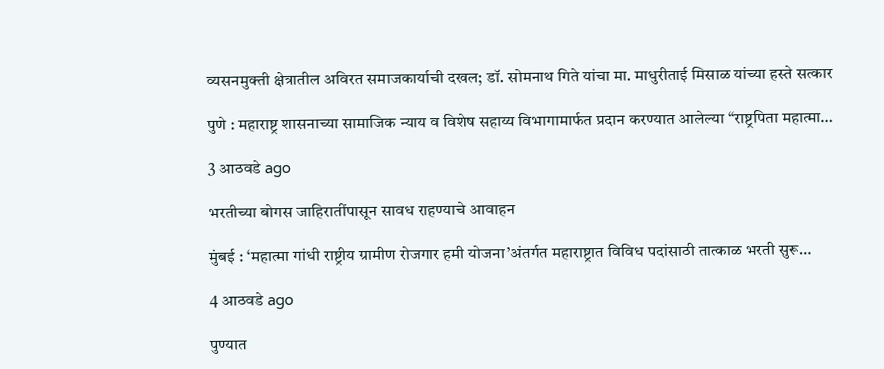व्यसनमुक्ती क्षेत्रातील अविरत समाजकार्याची दखल; डॉ. सोमनाथ गिते यांचा मा. माधुरीताई मिसाळ यांच्या हस्ते सत्कार

पुणे : महाराष्ट्र शासनाच्या सामाजिक न्याय व विशेष सहाय्य विभागामार्फत प्रदान करण्यात आलेल्या “राष्ट्रपिता महात्मा…

3 आठवडे ago

भरतीच्या बोगस जाहिरातींपासून सावध राहण्याचे आवाहन

मुंबई : ‘महात्मा गांधी राष्ट्रीय ग्रामीण रोजगार हमी योजना’अंतर्गत महाराष्ट्रात विविध पदांसाठी तात्काळ भरती सुरू…

4 आठवडे ago

पुण्यात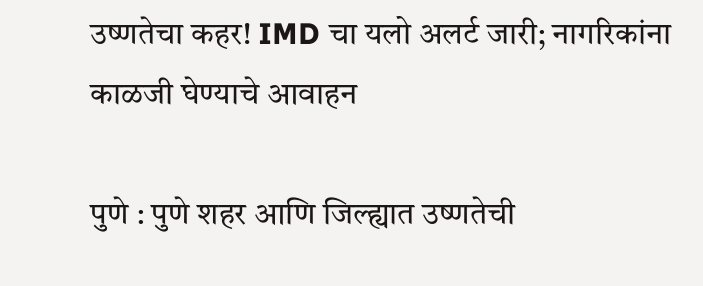उष्णतेचा कहर! IMD चा यलो अलर्ट जारी; नागरिकांना काळजी घेण्याचे आवाहन

पुणे : पुणे शहर आणि जिल्ह्यात उष्णतेची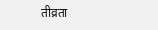तीव्रता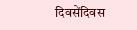दिवसेंदिवस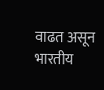वाढत असून भारतीय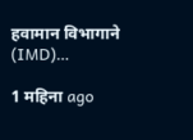हवामान विभागाने (IMD)…

1 महिना ago